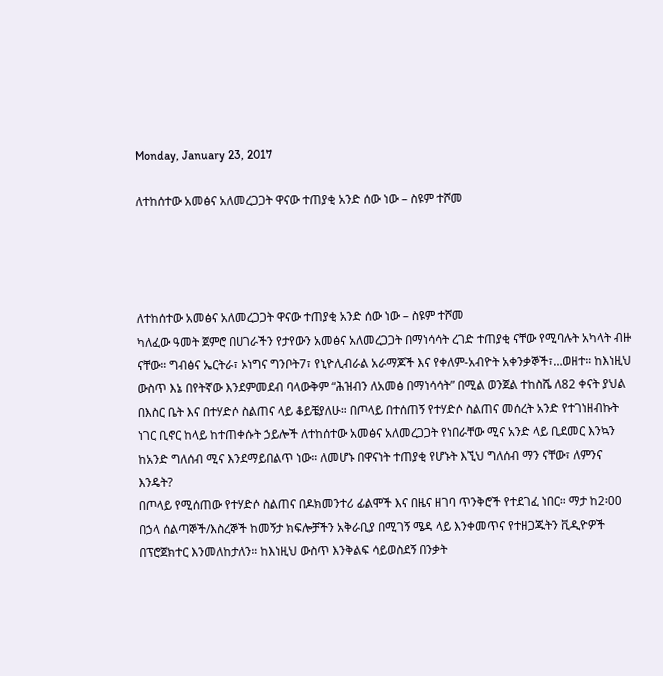Monday, January 23, 2017

ለተከሰተው አመፅና አለመረጋጋት ዋናው ተጠያቂ አንድ ሰው ነው – ስዩም ተሾመ




ለተከሰተው አመፅና አለመረጋጋት ዋናው ተጠያቂ አንድ ሰው ነው – ስዩም ተሾመ
ካለፈው ዓመት ጀምሮ በሀገራችን የታየውን አመፅና አለመረጋጋት በማነሳሳት ረገድ ተጠያቂ ናቸው የሚባሉት አካላት ብዙ ናቸው። ግብፅና ኤርትራ፣ ኦነግና ግንቦት7፣ የኒዮሊብራል አራማጆች እና የቀለም-አብዮት አቀንቃኞች፣…ወዘተ። ከእነዚህ ውስጥ እኔ በየትኛው እንደምመደብ ባላውቅም “ሕዝብን ለአመፅ በማነሳሳት” በሚል ወንጀል ተከስሼ ለ82 ቀናት ያህል በእስር ቤት እና በተሃድሶ ስልጠና ላይ ቆይቼያለሁ። በጦላይ በተሰጠኝ የተሃድሶ ስልጠና መሰረት አንድ የተገነዘብኩት ነገር ቢኖር ከላይ ከተጠቀሱት ኃይሎች ለተከሰተው አመፅና አለመረጋጋት የነበራቸው ሚና አንድ ላይ ቢደመር እንኳን ከአንድ ግለሰብ ሚና እንደማይበልጥ ነው። ለመሆኑ በዋናነት ተጠያቂ የሆኑት እኚህ ግለሰብ ማን ናቸው፣ ለምንና እንዴት?
በጦላይ የሚሰጠው የተሃድሶ ስልጠና በዶክመንተሪ ፊልሞች እና በዜና ዘገባ ጥንቅሮች የተደገፈ ነበር። ማታ ከ2፡00 በኃላ ሰልጣኞች/እስረኞች ከመኝታ ክፍሎቻችን አቅራቢያ በሚገኝ ሜዳ ላይ እንቀመጥና የተዘጋጁትን ቪዲዮዎች በፕሮጀክተር እንመለከታለን። ከእነዚህ ውስጥ እንቅልፍ ሳይወስደኝ በንቃት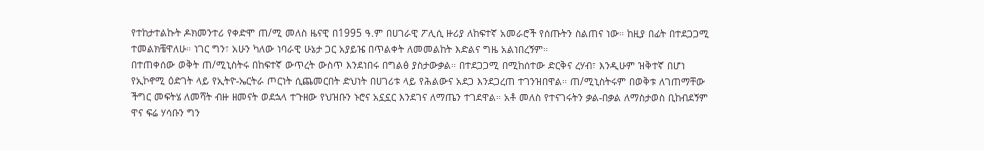የተከታተልኩት ዶክመንተሪ የቀድሞ ጠ/ሚ መለስ ዜናዊ በ1995 ዓ.ም በሀገራዊ ፖሊሲ ዙሪያ ለከፍተኛ አመራሮች የሰጡትን ስልጠና ነው። ከዚያ በፊት በተደጋጋሚ ተመልክቼዋለሁ። ነገር ግን፣ አሁን ካለው ነባራዊ ሁኔታ ጋር አያይዤ በጥልቀት ለመመልከት እድልና ግዜ አልነበረኝም።
በተጠቀሰው ወቅት ጠ/ሚኒስትሩ በከፍተኛ ውጥረት ውስጥ እንደነበሩ በግልፅ ያስታውቃል። በተደጋጋሚ በሚከሰተው ድርቅና ረሃብ፣ እንዲሁም ዝቅተኛ በሆነ የኢኮኖሚ ዕድገት ላይ የኢትዮ-ኤርትራ ጦርነት ሲጨመርበት ድህነት በሀገሪቱ ላይ የሕልውና አደጋ እንደጋረጠ ተገንዝበዋል። ጠ/ሚኒስትሩም በወቅቱ ለገጠማቸው ችግር መፍትሄ ለመሻት ብዙ ዘመናት ወደኋላ ተጉዘው የህዝቡን ኑሮና አኗኗር እንደገና ለማጤን ተገደዋል። አቶ መለስ የተናገሩትን ቃል-በቃል ለማስታወስ ቢከብደኝም ዋና ፍሬ ሃሳቡን ግን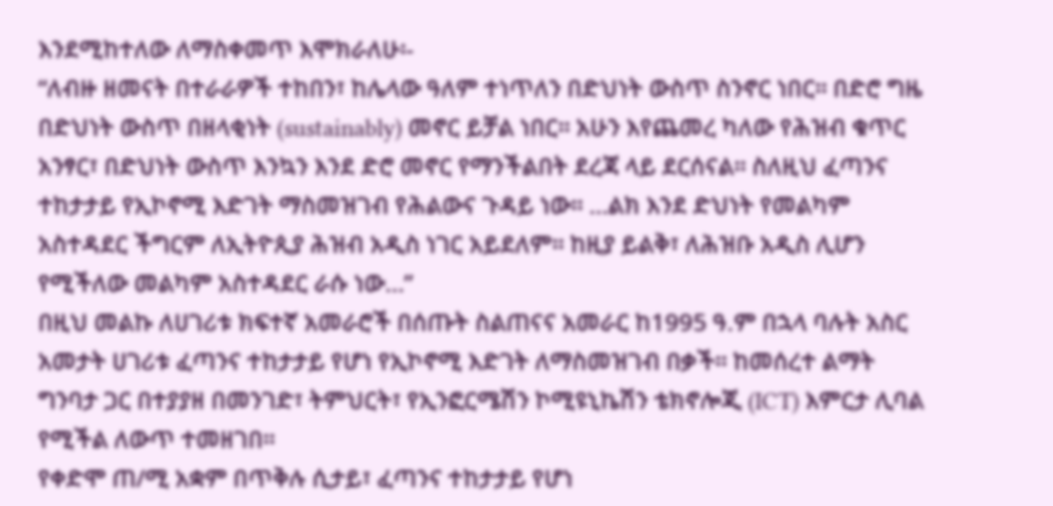እንደሚከተለው ለማስቀመጥ እሞክራለሁ፡-
“ለብዙ ዘመናት በተራራዎች ተከበን፣ ከሌላው ዓለም ተነጥለን በድህነት ውስጥ ስንኖር ነበር። በድሮ ግዜ በድህነት ውስጥ በዘላቂነት (sustainably) መኖር ይቻል ነበር። አሁን እየጨመረ ካለው የሕዝብ ቁጥር አንፃር፣ በድህነት ውስጥ እንኳን እንደ ድሮ መኖር የማንችልበት ደረጃ ላይ ደርሰናል። ስለዚህ ፈጣንና ተከታታይ የኢኮኖሚ እድገት ማስመዝገብ የሕልውና ጉዳይ ነው። …ልክ እንደ ድህነት የመልካም አስተዳደር ችግርም ለኢትዮጲያ ሕዝብ አዲስ ነገር አይደለም። ከዚያ ይልቅ፣ ለሕዝቡ አዲስ ሊሆን የሚችለው መልካም አስተዳደር ራሱ ነው…”
በዚህ መልኩ ለሀገሪቱ ክፍተኛ አመራሮች በሰጡት ስልጠናና አመራር ከ1995 ዓ.ም በኋላ ባሉት አስር አመታት ሀገሪቱ ፈጣንና ተከታታይ የሆነ የኢኮኖሚ እድገት ለማስመዝገብ በቃች። ከመሰረተ ልማት ግንባታ ጋር በተያያዘ በመንገድ፣ ትምህርት፣ የኢንፎርሜሽን ኮሚዩኒኬሽን ቴክኖሎጂ (ICT) እምርታ ሊባል የሚችል ለውጥ ተመዘገበ።
የቀድሞ ጠ/ሚ አቋም በጥቅሉ ሲታይ፣ ፈጣንና ተከታታይ የሆነ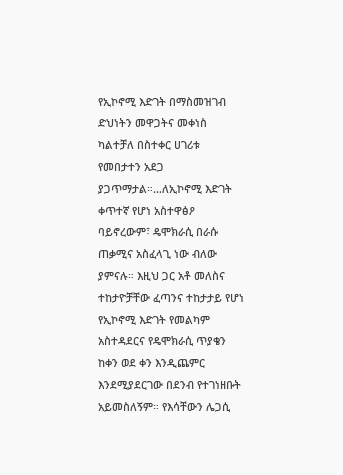የኢኮኖሚ እድገት በማስመዝገብ ድህነትን መዋጋትና መቀነስ ካልተቻለ በስተቀር ሀገሪቱ የመበታተን አደጋ ያጋጥማታል።…ለኢኮኖሚ እድገት ቀጥተኛ የሆነ አስተዋፅዖ ባይኖረውም፣ ዴሞክራሲ በራሱ ጠቃሚና አስፈላጊ ነው ብለው ያምናሉ። እዚህ ጋር አቶ መለስና ተከታዮቻቸው ፈጣንና ተከታታይ የሆነ የኢኮኖሚ እድገት የመልካም አስተዳደርና የዴሞክራሲ ጥያቄን ከቀን ወደ ቀን እንዲጨምር እንደሚያደርገው በደንብ የተገነዘቡት አይመስለኝም። የእሳቸውን ሌጋሲ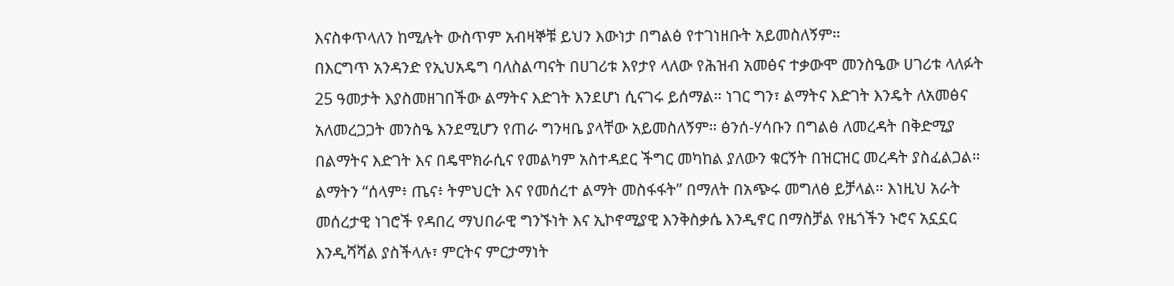እናስቀጥላለን ከሚሉት ውስጥም አብዛኞቹ ይህን እውነታ በግልፅ የተገነዘቡት አይመስለኝም።
በእርግጥ አንዳንድ የኢህአዴግ ባለስልጣናት በሀገሪቱ እየታየ ላለው የሕዝብ አመፅና ተቃውሞ መንስዔው ሀገሪቱ ላለፉት 25 ዓመታት እያስመዘገበችው ልማትና እድገት እንደሆነ ሲናገሩ ይሰማል። ነገር ግን፣ ልማትና እድገት እንዴት ለአመፅና አለመረጋጋት መንስዔ እንደሚሆን የጠራ ግንዛቤ ያላቸው አይመስለኝም። ፅንሰ-ሃሳቡን በግልፅ ለመረዳት በቅድሚያ በልማትና እድገት እና በዴሞክራሲና የመልካም አስተዳደር ችግር መካከል ያለውን ቁርኝት በዝርዝር መረዳት ያስፈልጋል።
ልማትን “ሰላም፥ ጤና፥ ትምህርት እና የመሰረተ ልማት መስፋፋት” በማለት በአጭሩ መግለፅ ይቻላል። እነዚህ አራት መሰረታዊ ነገሮች የዳበረ ማህበራዊ ግንኙነት እና ኢኮኖሚያዊ እንቅስቃሴ እንዲኖር በማስቻል የዜጎችን ኑሮና አኗኗር እንዲሻሻል ያስችላሉ፣ ምርትና ምርታማነት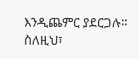እንዲጨምር ያደርጋሉ። ስለዚህ፣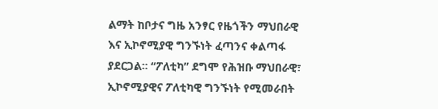ልማት ከቦታና ግዜ አንፃር የዜጎችን ማህበራዊ እና ኢኮኖሚያዊ ግንኙነት ፈጣንና ቀልጣፋ ያደርጋል። “ፖለቲካ” ደግሞ የሕዝቡ ማህበራዊ፣ ኢኮኖሚያዊና ፖለቲካዊ ግንኙነት የሚመራበት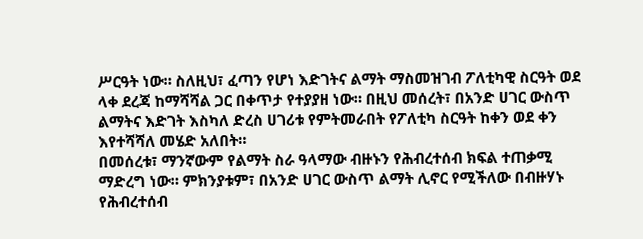ሥርዓት ነው። ስለዚህ፣ ፈጣን የሆነ እድገትና ልማት ማስመዝገብ ፖለቲካዊ ስርዓት ወደ ላቀ ደረጃ ከማሻሻል ጋር በቀጥታ የተያያዘ ነው። በዚህ መሰረት፣ በአንድ ሀገር ውስጥ ልማትና እድገት እስካለ ድረስ ሀገሪቱ የምትመራበት የፖለቲካ ስርዓት ከቀን ወደ ቀን እየተሻሻለ መሄድ አለበት።
በመሰረቱ፣ ማንኛውም የልማት ስራ ዓላማው ብዙኑን የሕብረተሰብ ክፍል ተጠቃሚ ማድረግ ነው። ምክንያቱም፣ በአንድ ሀገር ውስጥ ልማት ሊኖር የሚችለው በብዙሃኑ የሕብረተሰብ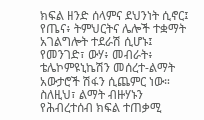ክፍል ዘንድ ሰላምና ደህንነት ሲኖር፤ የጤና፥ ትምህርትና ሌሎች ተቋማት አገልግሎት ተደራሽ ሲሆኑ፤ የመንገድ፣ ውሃ፥ መብራት፥ ቴሌኮምዩኒኬሽን መሰረተ-ልማት አውታሮች ሽፋን ሲጨምር ነው። ስለዚህ፣ ልማት ብዙሃኑን የሕብረተሰብ ክፍል ተጠቃሚ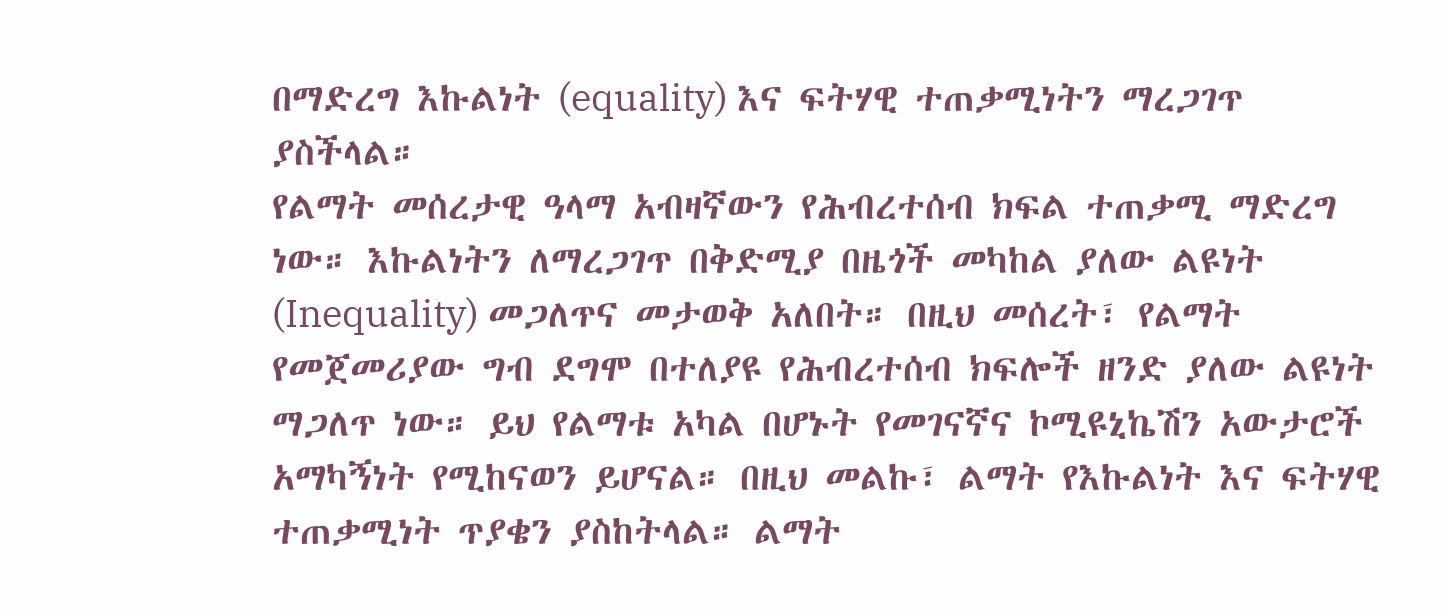በማድረግ እኩልነት (equality) እና ፍትሃዊ ተጠቃሚነትን ማረጋገጥ ያስችላል።
የልማት መሰረታዊ ዓላማ አብዛኛውን የሕብረተሰብ ክፍል ተጠቃሚ ማድረግ ነው። እኩልነትን ለማረጋገጥ በቅድሚያ በዜጎች መካከል ያለው ልዩነት (Inequality) መጋለጥና መታወቅ አለበት። በዚህ መሰረት፣ የልማት የመጀመሪያው ግብ ደግሞ በተለያዩ የሕብረተሰብ ክፍሎች ዘንድ ያለው ልዩነት ማጋለጥ ነው። ይህ የልማቱ አካል በሆኑት የመገናኛና ኮሚዩኒኬሽን አውታሮች አማካኝነት የሚከናወን ይሆናል። በዚህ መልኩ፣ ልማት የእኩልነት እና ፍትሃዊ ተጠቃሚነት ጥያቄን ያስከትላል። ልማት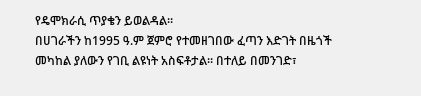የዴሞክራሲ ጥያቄን ይወልዳል።
በሀገራችን ከ1995 ዓ.ም ጀምሮ የተመዘገበው ፈጣን እድገት በዜጎች መካከል ያለውን የገቢ ልዩነት አስፍቶታል። በተለይ በመንገድ፣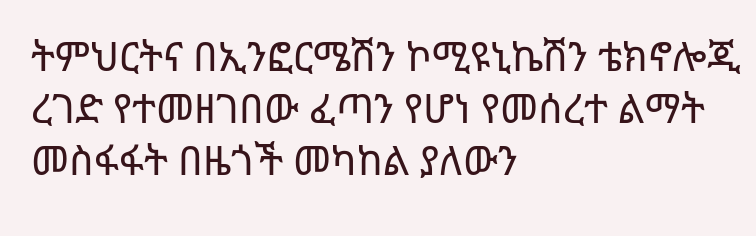ትምህርትና በኢንፎርሜሽን ኮሚዩኒኬሽን ቴክኖሎጂ ረገድ የተመዘገበው ፈጣን የሆነ የመሰረተ ልማት መስፋፋት በዜጎች መካከል ያለውን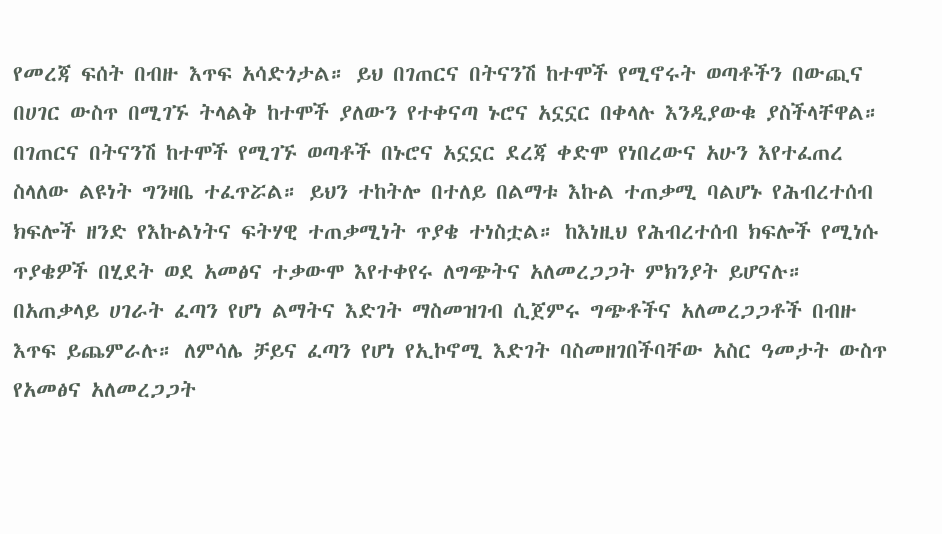የመረጃ ፍሰት በብዙ እጥፍ አሳድጎታል። ይህ በገጠርና በትናንሽ ከተሞች የሚኖሩት ወጣቶችን በውጪና በሀገር ውስጥ በሚገኙ ትላልቅ ከተሞች ያለውን የተቀናጣ ኑሮና አኗኗር በቀላሉ እንዲያውቁ ያስችላቸዋል። በገጠርና በትናንሽ ከተሞች የሚገኙ ወጣቶች በኑሮና አኗኗር ደረጃ ቀድሞ የነበረውና አሁን እየተፈጠረ ስላለው ልዩነት ግንዛቤ ተፈጥሯል። ይህን ተከትሎ በተለይ በልማቱ እኩል ተጠቃሚ ባልሆኑ የሕብረተሰብ ክፍሎች ዘንድ የእኩልነትና ፍትሃዊ ተጠቃሚነት ጥያቄ ተነስቷል። ከእነዚህ የሕብረተሰብ ክፍሎች የሚነሱ ጥያቄዎች በሂደት ወደ አመፅና ተቃውሞ እየተቀየሩ ለግጭትና አለመረጋጋት ምክንያት ይሆናሉ።
በአጠቃላይ ሀገራት ፈጣን የሆነ ልማትና እድገት ማስመዝገብ ሲጀምሩ ግጭቶችና አለመረጋጋቶች በብዙ እጥፍ ይጨምራሉ። ለምሳሌ ቻይና ፈጣን የሆነ የኢኮኖሚ እድገት ባስመዘገበችባቸው አስር ዓመታት ውስጥ የአመፅና አለመረጋጋት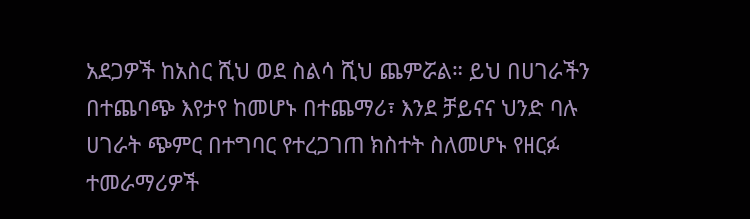አደጋዎች ከአስር ሺህ ወደ ስልሳ ሺህ ጨምሯል። ይህ በሀገራችን በተጨባጭ እየታየ ከመሆኑ በተጨማሪ፣ እንደ ቻይናና ህንድ ባሉ ሀገራት ጭምር በተግባር የተረጋገጠ ክስተት ስለመሆኑ የዘርፉ ተመራማሪዎች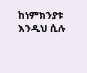ከነምክንያቱ እንዲህ ሲሉ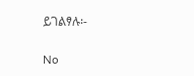ይገልፃሉ፡-

No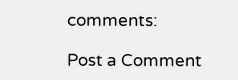comments:

Post a Comment